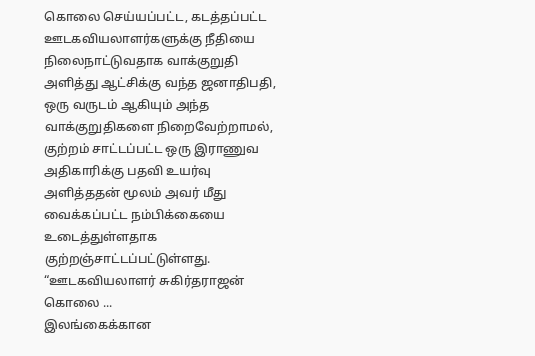கொலை செய்யப்பட்ட, கடத்தப்பட்ட ஊடகவியலாளர்களுக்கு நீதியை நிலைநாட்டுவதாக வாக்குறுதி அளித்து ஆட்சிக்கு வந்த ஜனாதிபதி, ஒரு வருடம் ஆகியும் அந்த வாக்குறுதிகளை நிறைவேற்றாமல், குற்றம் சாட்டப்பட்ட ஒரு இராணுவ அதிகாரிக்கு பதவி உயர்வு அளித்ததன் மூலம் அவர் மீது வைக்கப்பட்ட நம்பிக்கையை உடைத்துள்ளதாக குற்றஞ்சாட்டப்பட்டுள்ளது. “ஊடகவியலாளர் சுகிர்தராஜன் கொலை ...
இலங்கைக்கான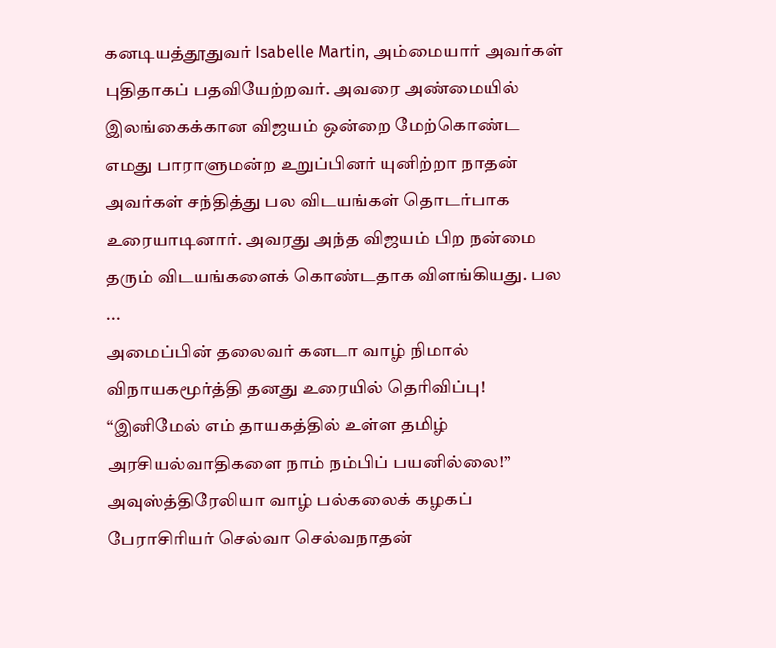கனடியத்தூதுவர் Isabelle Martin, அம்மையார் அவர்கள் புதிதாகப் பதவியேற்றவர். அவரை அண்மையில் இலங்கைக்கான விஜயம் ஒன்றை மேற்கொண்ட எமது பாராளுமன்ற உறுப்பினர் யுனிற்றா நாதன் அவர்கள் சந்தித்து பல விடயங்கள் தொடர்பாக உரையாடினார். அவரது அந்த விஜயம் பிற நன்மை தரும் விடயங்களைக் கொண்டதாக விளங்கியது. பல ...
அமைப்பின் தலைவர் கனடா வாழ் நிமால் விநாயகமூர்த்தி தனது உரையில் தெரிவிப்பு! “இனிமேல் எம் தாயகத்தில் உள்ள தமிழ் அரசியல்வாதிகளை நாம் நம்பிப் பயனில்லை!” அவுஸ்த்திரேலியா வாழ் பல்கலைக் கழகப் பேராசிரியர் செல்வா செல்வநாதன்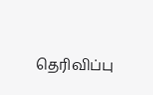தெரிவிப்பு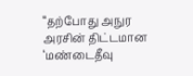“தற்போது அநுர அரசின் திட்டமான ‘மண்டைதீவு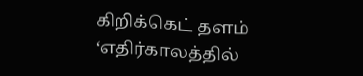கிறிக்கெட் தளம் ‘எதிர்காலத்தில்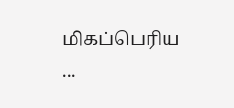மிகப்பெரிய ...